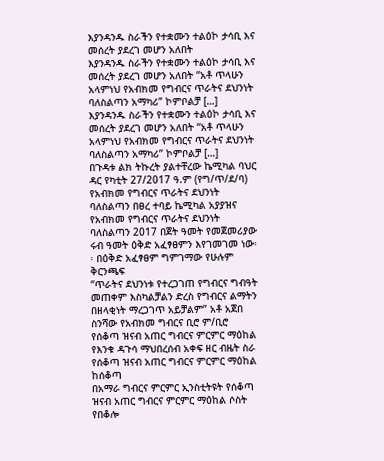እያንዳንዱ ስራችን የተቋሙን ተልዕኮ ታሳቢ እና መሰረት ያደረገ መሆን አለበት
እያንዳንዱ ስራችን የተቋሙን ተልዕኮ ታሳቢ እና መሰረት ያደረገ መሆን አለበት “አቶ ጥላሁን አላምነህ የአብክመ የግብርና ጥራትና ደህንነት ባለስልጣን አማካሪ” ኮምቦልቻ […]
እያንዳንዱ ስራችን የተቋሙን ተልዕኮ ታሳቢ እና መሰረት ያደረገ መሆን አለበት “አቶ ጥላሁን አላምነህ የአብክመ የግብርና ጥራትና ደህንነት ባለስልጣን አማካሪ” ኮምቦልቻ […]
በጉዳቱ ልክ ትኩረት ያልተቸረው ኬሚካል ባህር ዳር የካቲት 27/2017 ዓ.ም (የግ/ጥ/ደ/ባ) የአብክመ የግብርና ጥራትና ደህንነት ባለስልጣን በፀረ ተባይ ኬሚካል አያያዝና
የአብክመ የግብርና ጥራትና ደህንነት ባለስልጣን 2017 በጀት ዓመት የመጀመሪያው ሩብ ዓመት ዕቅድ አፈፃፀምን እየገመገመ ነው፡፡ በዕቅድ አፈፃፀም ግምገማው የሁሉም ቅርንጫፍ
“ጥራትና ደህንነቱ የተረጋገጠ የግብርና ግብዓት መጠቀም እስካልቻልን ድረስ የግብርና ልማትን በዘላቂነት ማረጋገጥ አይቻልም” አቶ አጀበ ስንሻው የአብክመ ግብርና ቢሮ ም/ቢሮ
የሰቆጣ ዝናብ አጠር ግብርና ምርምር ማዕከል የእንቁ ዳጉሳ ማህበረሰብ አቀፍ ዘር ብዜት ስራ የሰቆጣ ዝናብ አጠር ግብርና ምርምር ማዕከል ከሰቆጣ
በአማራ ግብርና ምርምር ኢንስቲትዩት የሰቆጣ ዝናብ አጠር ግብርና ምርምር ማዕከል ሶስት የበቆሎ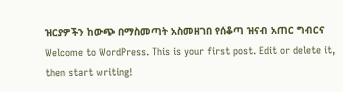ዝርያዎችን ከውጭ በማስመጣት አስመዘገበ የሰቆጣ ዝናብ አጠር ግብርና
Welcome to WordPress. This is your first post. Edit or delete it, then start writing!